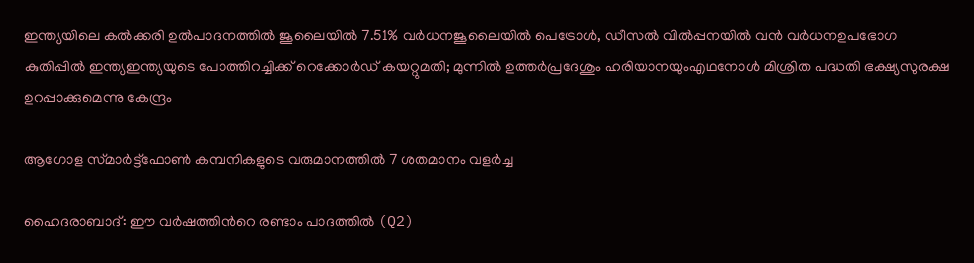ഇന്ത്യയിലെ കല്‍ക്കരി ഉല്‍പാദനത്തിൽ ജൂലൈയില്‍ 7.51% വര്‍ധനജൂലൈയില്‍ പെട്രോള്‍, ഡീസല്‍ വില്‍പ്പനയില്‍ വന്‍ വര്‍ധനഉപഭോഗ കുതിപ്പില്‍ ഇന്ത്യഇന്ത്യയുടെ പോത്തിറച്ചിക്ക് റെക്കോർഡ് കയറ്റുമതി; മുന്നിൽ ഉത്തർപ്രദേശും ഹരിയാനയുംഎഥനോൾ മിശ്രിത പദ്ധതി ഭക്ഷ്യസുരക്ഷ ഉറപ്പാക്കുമെന്നു കേന്ദ്രം

ആഗോള സ്‌മാർട്ട്‌ഫോൺ കമ്പനികളുടെ വരുമാനത്തിൽ 7 ശതമാനം വളർച്ച

ഹൈദരാബാദ്: ഈ വർഷത്തിന്‍റെ രണ്ടാം പാദത്തിൽ (Q2)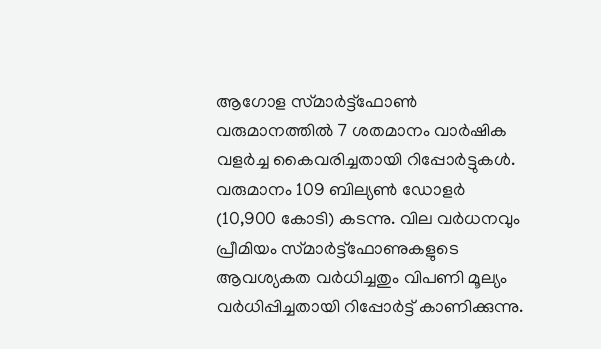ആഗോള സ്‌മാർട്ട്‌ഫോൺ വരുമാനത്തിൽ 7 ശതമാനം വാർഷിക വളർച്ച കൈവരിച്ചതായി റിപ്പോർട്ടുകൾ. വരുമാനം 109 ബില്യൺ ഡോളർ (10,900 കോടി) കടന്നു. വില വർധനവും പ്രീമിയം സ്‌മാർട്ട്‌ഫോണുകളുടെ ആവശ്യകത വർധിച്ചതും വിപണി മൂല്യം വർധിപ്പിച്ചതായി റിപ്പോർട്ട് കാണിക്കുന്നു.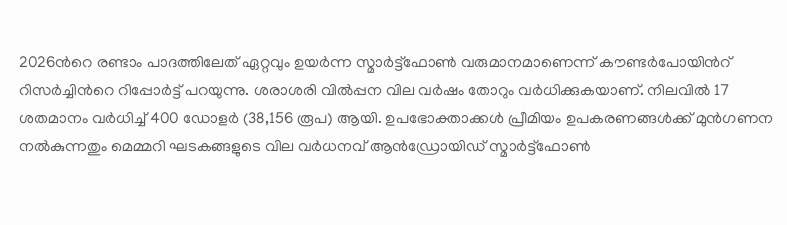2026ന്‍റെ രണ്ടാം പാദത്തിലേത് ഏറ്റവും ഉയർന്ന സ്മാർട്ട്‌ഫോൺ വരുമാനമാണെന്ന് കൗണ്ടർപോയിന്‍റ് റിസർച്ചിന്‍റെ റിപ്പോർട്ട് പറയുന്നു. ശരാശരി വിൽപ്പന വില വർഷം തോറും വർധിക്കുകയാണ്. നിലവിൽ 17 ശതമാനം വർധിച്ച് 400 ഡോളർ (38,156 രൂപ) ആയി. ഉപഭോക്താക്കൾ പ്രീമിയം ഉപകരണങ്ങൾക്ക് മുൻഗണന നൽകുന്നതും മെമ്മറി ഘടകങ്ങളുടെ വില വർധനവ് ആൻഡ്രോയിഡ് സ്മാർട്ട്‌ഫോൺ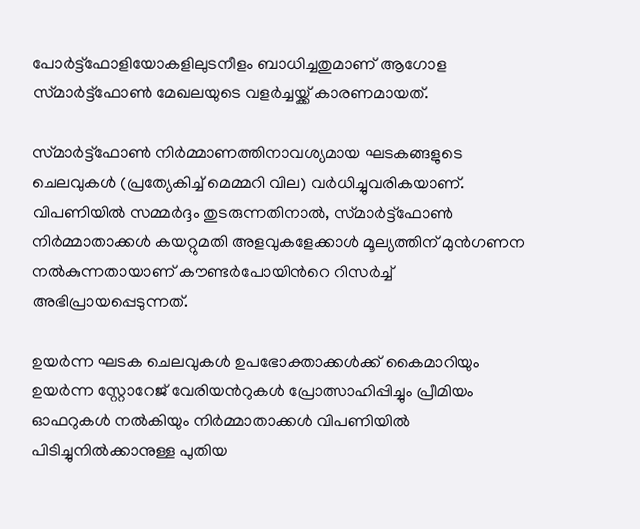പോർട്ട്‌ഫോളിയോകളിലുടനീളം ബാധിച്ചതുമാണ് ആഗോള സ്‌മാർട്ട്‌ഫോൺ മേഖലയുടെ വളർച്ചയ്ക്ക് കാരണമായത്.

സ്‌മാർട്ട്‌ഫോൺ നിർമ്മാണത്തിനാവശ്യമായ ഘടകങ്ങളുടെ ചെലവുകൾ (പ്രത്യേകിച്ച് മെമ്മറി വില) വർധിച്ചുവരികയാണ്. വിപണിയിൽ സമ്മർദ്ദം തുടരുന്നതിനാൽ, സ്‌മാർട്ട്‌ഫോൺ നിർമ്മാതാക്കൾ കയറ്റുമതി അളവുകളേക്കാൾ മൂല്യത്തിന് മുൻഗണന നൽകുന്നതായാണ് കൗണ്ടർപോയിന്‍റെ റിസർച്ച് അഭിപ്രായപ്പെടുന്നത്.

ഉയർന്ന ഘടക ചെലവുകൾ ഉപഭോക്താക്കൾക്ക് കൈമാറിയും ഉയർന്ന സ്റ്റോറേജ് വേരിയന്‍റുകൾ പ്രോത്സാഹിപ്പിച്ചും പ്രീമിയം ഓഫറുകൾ നൽകിയും നിർമ്മാതാക്കൾ വിപണിയിൽ പിടിച്ചുനിൽക്കാനുള്ള പുതിയ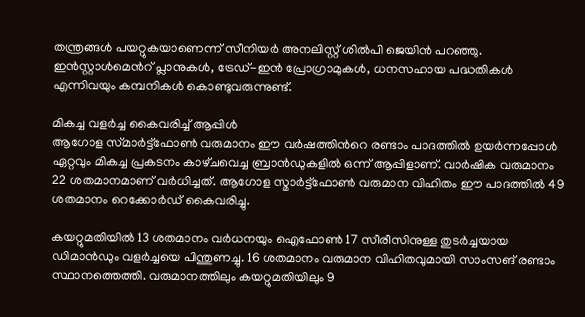തന്ത്രങ്ങൾ പയറ്റുകയാണെന്ന് സീനിയർ അനലിസ്റ്റ് ശിൽപി ജെയിൻ പറഞ്ഞു. ഇൻസ്റ്റാൾമെന്‍റ് പ്ലാനുകൾ, ട്രേഡ്-ഇൻ പ്രോഗ്രാമുകൾ, ധനസഹായ പദ്ധതികൾ എന്നിവയും കമ്പനികൾ കൊണ്ടുവരുന്നുണ്ട്.

മികച്ച വളർച്ച കൈവരിച്ച് ആപ്പിൾ
ആഗോള സ്‌മാർട്ട്‌ഫോൺ വരുമാനം ഈ വർഷത്തിന്‍റെ രണ്ടാം പാദത്തിൽ ഉയർന്നപ്പോൾ ഏറ്റവും മികച്ച പ്രകടനം കാഴ്‌ചവെച്ച ബ്രാൻഡുകളിൽ ഒന്ന് ആപ്പിളാണ്. വാർഷിക വരുമാനം 22 ശതമാനമാണ് വർധിച്ചത്. ആഗോള സ്മാർട്ട്‌ഫോൺ വരുമാന വിഹിതം ഈ പാദത്തിൽ 49 ശതമാനം റെക്കോർഡ് കൈവരിച്ചു.

കയറ്റുമതിയിൽ 13 ശതമാനം വർധനയും ഐഫോൺ 17 സീരീസിനുള്ള തുടർച്ചയായ ഡിമാൻഡും വളർച്ചയെ പിന്തുണച്ചു. 16 ശതമാനം വരുമാന വിഹിതവുമായി സാംസങ് രണ്ടാം സ്ഥാനത്തെത്തി. വരുമാനത്തിലും കയറ്റുമതിയിലും 9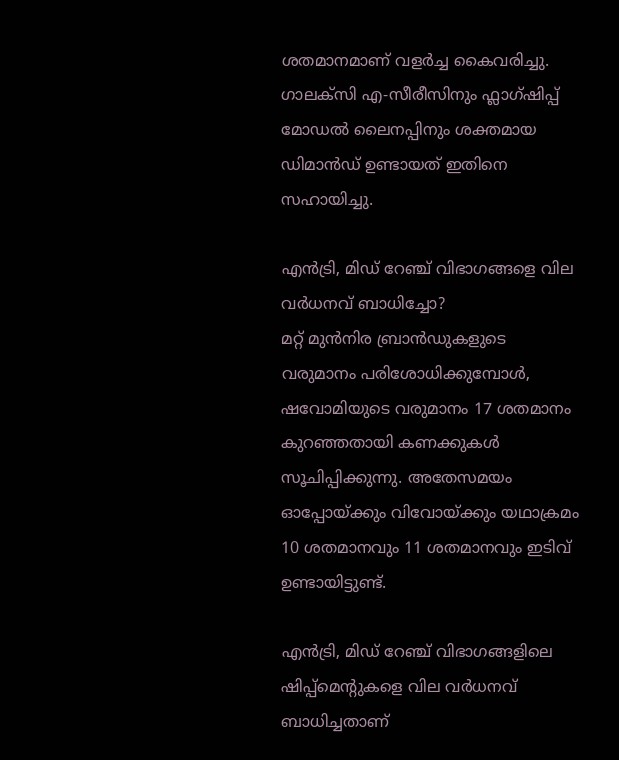ശതമാനമാണ് വളർച്ച കൈവരിച്ചു. ഗാലക്‌സി എ-സീരീസിനും ഫ്ലാഗ്‌ഷിപ്പ് മോഡൽ ലൈനപ്പിനും ശക്തമായ ഡിമാൻഡ് ഉണ്ടായത് ഇതിനെ സഹായിച്ചു.

എൻട്രി, മിഡ് റേഞ്ച് വിഭാഗങ്ങളെ വില വർധനവ് ബാധിച്ചോ?
മറ്റ് മുൻനിര ബ്രാൻഡുകളുടെ വരുമാനം പരിശോധിക്കുമ്പോൾ, ഷവോമിയുടെ വരുമാനം 17 ശതമാനം കുറഞ്ഞതായി കണക്കുകൾ സൂചിപ്പിക്കുന്നു. അതേസമയം ഓപ്പോയ്‌ക്കും വിവോയ്‌ക്കും യഥാക്രമം 10 ശതമാനവും 11 ശതമാനവും ഇടിവ് ഉണ്ടായിട്ടുണ്ട്.

എൻട്രി, മിഡ് റേഞ്ച് വിഭാഗങ്ങളിലെ ഷിപ്പ്‌മെന്‍റുകളെ വില വർധനവ് ബാധിച്ചതാണ്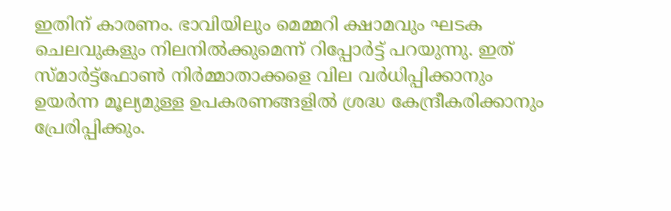ഇതിന് കാരണം. ഭാവിയിലും മെമ്മറി ക്ഷാമവും ഘടക ചെലവുകളും നിലനിൽക്കുമെന്ന് റിപ്പോർട്ട് പറയുന്നു. ഇത് സ്മാർട്ട്‌ഫോൺ നിർമ്മാതാക്കളെ വില വർധിപ്പിക്കാനും ഉയർന്ന മൂല്യമുള്ള ഉപകരണങ്ങളിൽ ശ്രദ്ധ കേന്ദ്രീകരിക്കാനും പ്രേരിപ്പിക്കും.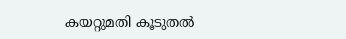കയറ്റുമതി കൂടുതൽ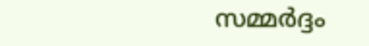സമ്മർദ്ദം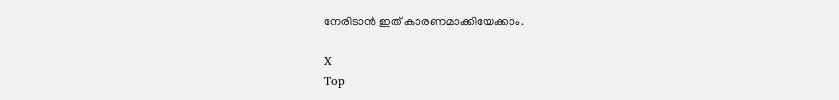നേരിടാൻ ഇത് കാരണമാക്കിയേക്കാം.

X
Top